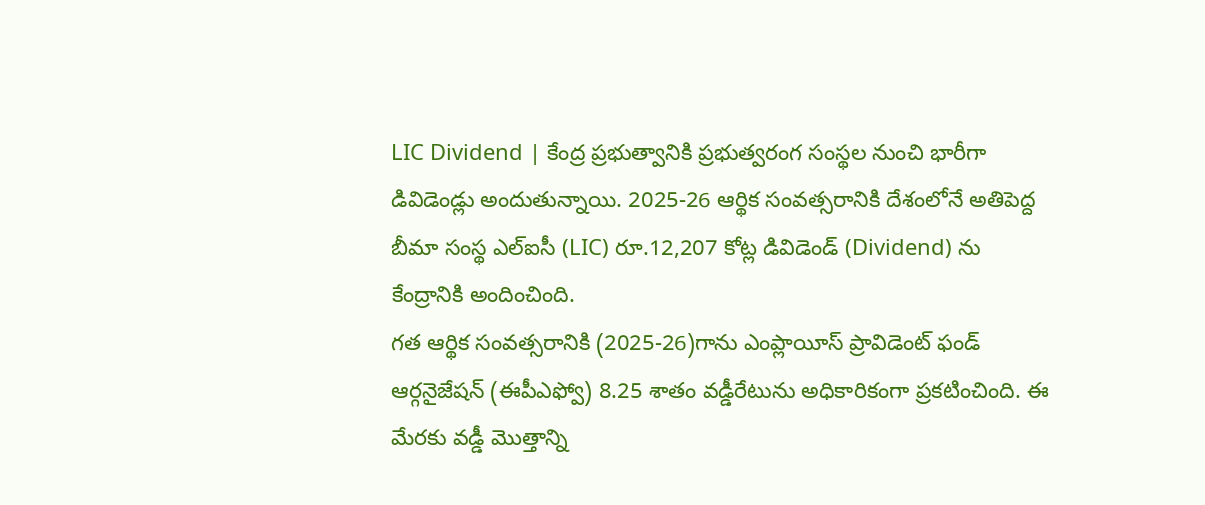LIC Dividend | కేంద్ర ప్రభుత్వానికి ప్రభుత్వరంగ సంస్థల నుంచి భారీగా డివిడెండ్లు అందుతున్నాయి. 2025-26 ఆర్థిక సంవత్సరానికి దేశంలోనే అతిపెద్ద బీమా సంస్థ ఎల్ఐసీ (LIC) రూ.12,207 కోట్ల డివిడెండ్ (Dividend) ను కేంద్రానికి అందించింది.
గత ఆర్థిక సంవత్సరానికి (2025-26)గాను ఎంప్లాయీస్ ప్రావిడెంట్ ఫండ్ ఆర్గనైజేషన్ (ఈపీఎఫ్వో) 8.25 శాతం వడ్డీరేటును అధికారికంగా ప్రకటించింది. ఈ మేరకు వడ్డీ మొత్తాన్ని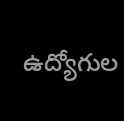ఉద్యోగుల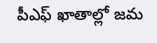పీఎఫ్ ఖాతాల్లో జమ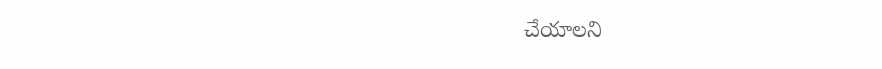చేయాలని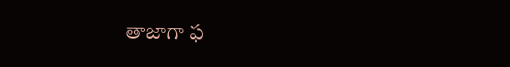తాజాగా ఫ